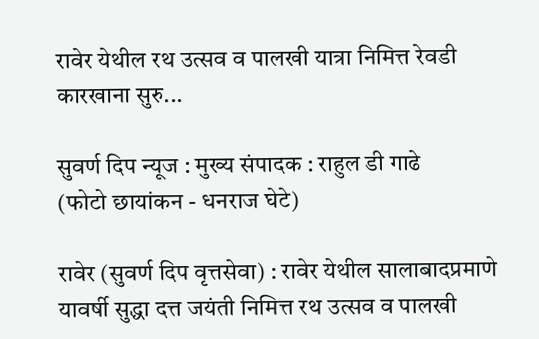रावेर येथील रथ उत्सव व पालखी यात्रा निमित्त रेवडी कारखाना सुरु...

सुवर्ण दिप न्यूज : मुख्य संपादक : राहुल डी गाढे
(फोटो छायांकन - धनराज घेटे)

रावेर (सुवर्ण दिप वृत्तसेवा) : रावेर येथील सालाबादप्रमाणे यावर्षी सुद्धा दत्त जयंती निमित्त रथ उत्सव व पालखी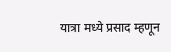यात्रा मध्ये प्रसाद म्हणून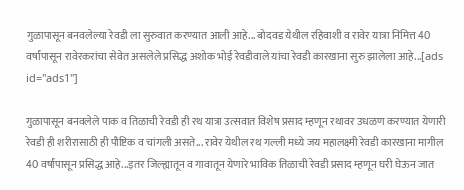गुळापासून बनवलेल्या रेवडी ला सुरुवात करण्यात आली आहे... बोदवड येथील रहिवाशी व रावेर यात्रा निमित्त 40 वर्षांपासून रावेरकरांचा सेवेत असलेले प्रसिद्ध अशोक भोई रेवडीवाले यांचा रेवडी कारखाना सुरु झालेला आहे...[ads id="ads1"]

गुळापासून बनवलेले पाक व तिळाची रेवडी ही रथ यात्रा उत्सवात विशेष प्रसाद म्हणून रथावर उधळण करण्यात येणारी रेवडी ही शरीरासाठी ही पौष्टिक व चांगली असते... रावेर येथील रथ गल्ली मध्ये जय महालक्ष्मी रेवडी कारखाना मागील 40 वर्षांपासून प्रसिद्ध आहे...इतर जिल्ह्यातून व गावातून येणारे भाविक तिळाची रेवडी प्रसाद म्हणून घरी घेऊन जात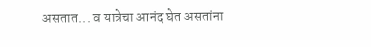असतात... व यात्रेचा आनंद घेत असतांना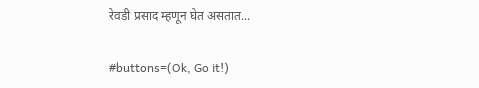रेवडी प्रसाद म्हणून घेत असतात...

#buttons=(Ok, Go it!)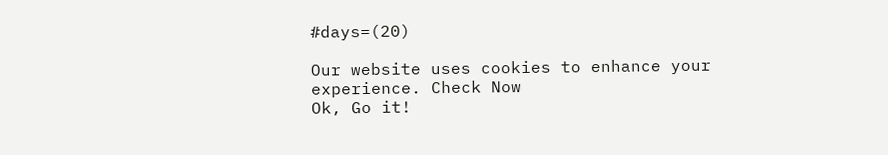#days=(20)

Our website uses cookies to enhance your experience. Check Now
Ok, Go it!